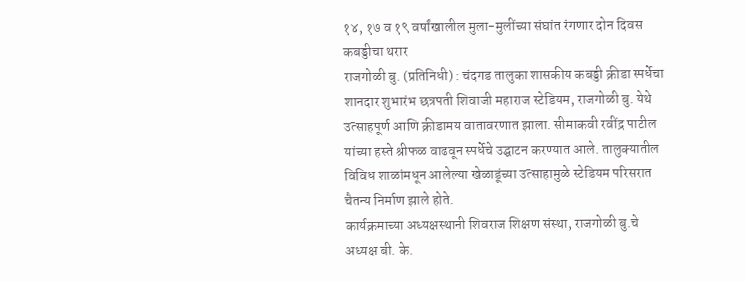१४, १७ व १९ वर्षांखालील मुला-मुलींच्या संघांत रंगणार दोन दिवस कबड्डीचा थरार
राजगोळी बु. (प्रतिनिधी) : चंदगड तालुका शासकीय कबड्डी क्रीडा स्पर्धेचा शानदार शुभारंभ छत्रपती शिवाजी महाराज स्टेडियम, राजगोळी बु. येथे उत्साहपूर्ण आणि क्रीडामय वातावरणात झाला. सीमाकवी रवींद्र पाटील यांच्या हस्ते श्रीफळ वाढवून स्पर्धेचे उद्घाटन करण्यात आले. तालुक्यातील विविध शाळांमधून आलेल्या खेळाडूंच्या उत्साहामुळे स्टेडियम परिसरात चैतन्य निर्माण झाले होते.
कार्यक्रमाच्या अध्यक्षस्थानी शिवराज शिक्षण संस्था, राजगोळी बु.चे अध्यक्ष बी. के.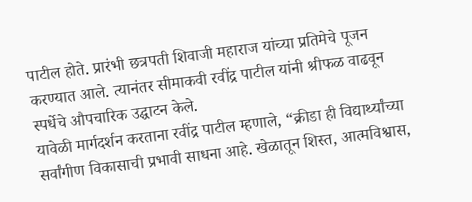पाटील होते. प्रारंभी छत्रपती शिवाजी महाराज यांच्या प्रतिमेचे पूजन करण्यात आले. त्यानंतर सीमाकवी रवींद्र पाटील यांनी श्रीफळ वाढवून स्पर्धेचे औपचारिक उद्घाटन केले.
यावेळी मार्गदर्शन करताना रवींद्र पाटील म्हणाले, “क्रीडा ही विद्यार्थ्यांच्या सर्वांगीण विकासाची प्रभावी साधना आहे. खेळातून शिस्त, आत्मविश्वास,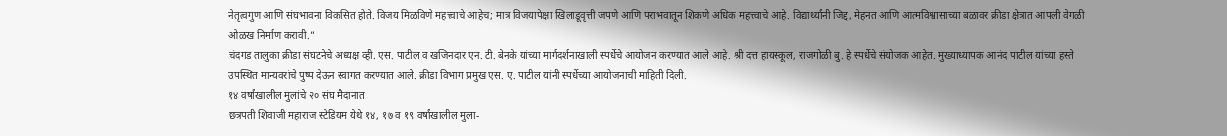नेतृत्वगुण आणि संघभावना विकसित होते. विजय मिळविणे महत्त्वाचे आहेच; मात्र विजयापेक्षा खिलाडूवृत्ती जपणे आणि पराभवातून शिकणे अधिक महत्त्वाचे आहे. विद्यार्थ्यांनी जिद्द, मेहनत आणि आत्मविश्वासाच्या बळावर क्रीडा क्षेत्रात आपली वेगळी ओळख निर्माण करावी.”
चंदगड तालुका क्रीडा संघटनेचे अध्यक्ष व्ही. एस. पाटील व खजिनदार एन. टी. बेनके यांच्या मार्गदर्शनाखाली स्पर्धेचे आयोजन करण्यात आले आहे. श्री दत्त हायस्कूल, राजगोळी बु. हे स्पर्धेचे संयोजक आहेत. मुख्याध्यापक आनंद पाटील यांच्या हस्ते उपस्थित मान्यवरांचे पुष्प देऊन स्वागत करण्यात आले. क्रीडा विभाग प्रमुख एस. ए. पाटील यांनी स्पर्धेच्या आयोजनाची माहिती दिली.
१४ वर्षांखालील मुलांचे २० संघ मैदानात
छत्रपती शिवाजी महाराज स्टेडियम येथे १४, १७ व १९ वर्षांखालील मुला-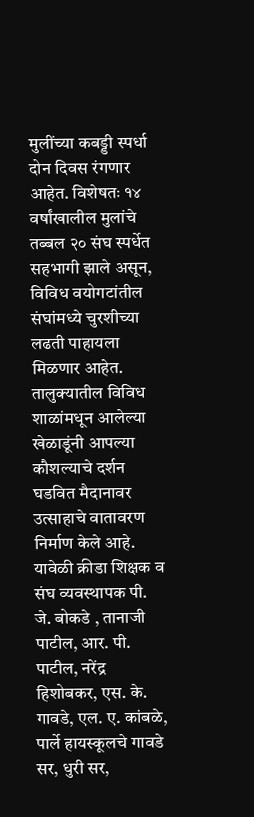मुलींच्या कबड्डी स्पर्धा दोन दिवस रंगणार आहेत. विशेषतः १४ वर्षांखालील मुलांचे तब्बल २० संघ स्पर्धेत सहभागी झाले असून, विविध वयोगटांतील संघांमध्ये चुरशीच्या लढती पाहायला मिळणार आहेत. तालुक्यातील विविध शाळांमधून आलेल्या खेळाडूंनी आपल्या कौशल्याचे दर्शन घडवित मैदानावर उत्साहाचे वातावरण निर्माण केले आहे.
यावेळी क्रीडा शिक्षक व संघ व्यवस्थापक पी. जे. बोकडे , तानाजी पाटील, आर. पी. पाटील, नरेंद्र हिशोबकर, एस. के. गावडे, एल. ए. कांबळे, पार्ले हायस्कूलचे गावडे सर, धुरी सर,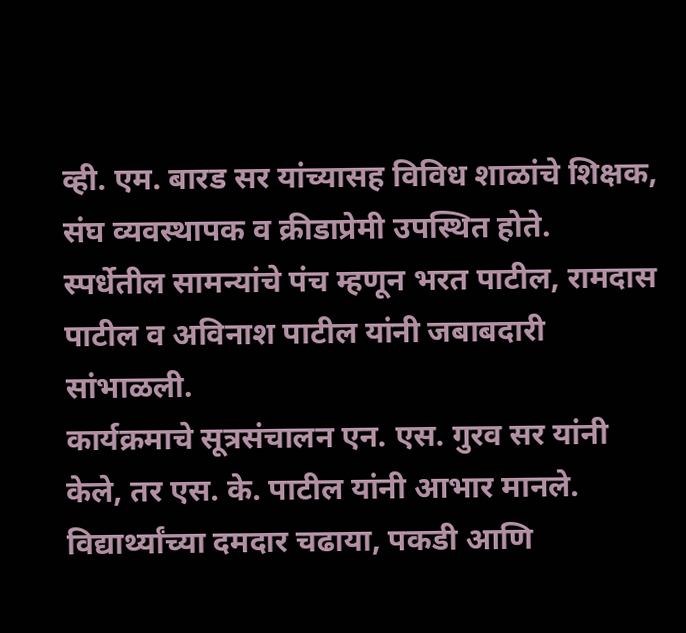व्ही. एम. बारड सर यांच्यासह विविध शाळांचे शिक्षक, संघ व्यवस्थापक व क्रीडाप्रेमी उपस्थित होते.
स्पर्धेतील सामन्यांचे पंच म्हणून भरत पाटील, रामदास पाटील व अविनाश पाटील यांनी जबाबदारी सांभाळली.
कार्यक्रमाचे सूत्रसंचालन एन. एस. गुरव सर यांनी केले, तर एस. के. पाटील यांनी आभार मानले.
विद्यार्थ्यांच्या दमदार चढाया, पकडी आणि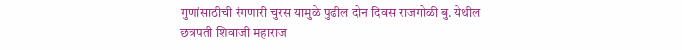गुणांसाठीची रंगणारी चुरस यामुळे पुढील दोन दिवस राजगोळी बु. येथील छत्रपती शिवाजी महाराज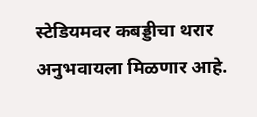स्टेडियमवर कबड्डीचा थरार अनुभवायला मिळणार आहे.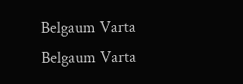Belgaum Varta Belgaum Varta